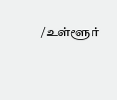/உள்ளூர்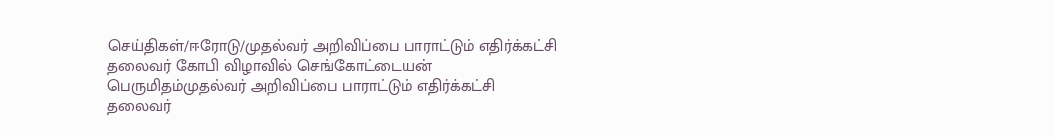செய்திகள்/ஈரோடு/முதல்வர் அறிவிப்பை பாராட்டும் எதிர்க்கட்சி தலைவர் கோபி விழாவில் செங்கோட்டையன் பெருமிதம்முதல்வர் அறிவிப்பை பாராட்டும் எதிர்க்கட்சி தலைவர்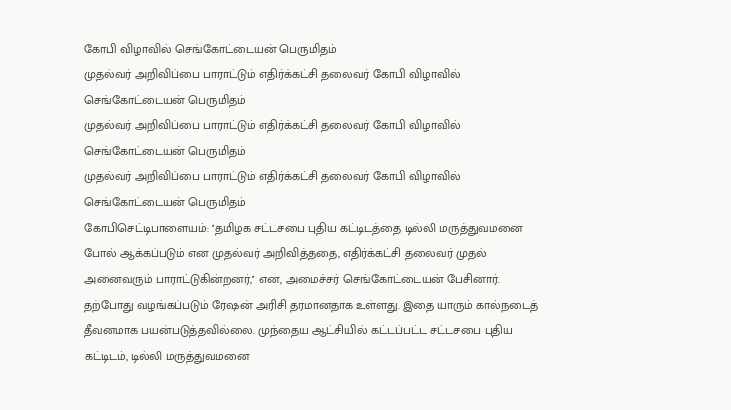கோபி விழாவில் செங்கோட்டையன் பெருமிதம்
முதல்வர் அறிவிப்பை பாராட்டும் எதிர்க்கட்சி தலைவர் கோபி விழாவில் செங்கோட்டையன் பெருமிதம்
முதல்வர் அறிவிப்பை பாராட்டும் எதிர்க்கட்சி தலைவர் கோபி விழாவில் செங்கோட்டையன் பெருமிதம்
முதல்வர் அறிவிப்பை பாராட்டும் எதிர்க்கட்சி தலைவர் கோபி விழாவில் செங்கோட்டையன் பெருமிதம்
கோபிசெட்டிபாளையம்: ''தமிழக சட்டசபை புதிய கட்டிடத்தை டில்லி மருத்துவமனை போல் ஆக்கப்படும் என முதல்வர் அறிவித்ததை, எதிர்க்கட்சி தலைவர் முதல் அனைவரும் பாராட்டுகின்றனர்,'' என, அமைச்சர் செங்கோட்டையன் பேசினார்.
தற்போது வழங்கப்படும் ரேஷன் அரிசி தரமானதாக உள்ளது. இதை யாரும் கால்நடைத் தீவனமாக பயன்படுத்தவில்லை. முந்தைய ஆட்சியில் கட்டப்பட்ட சட்டசபை புதிய கட்டிடம், டில்லி மருத்துவமனை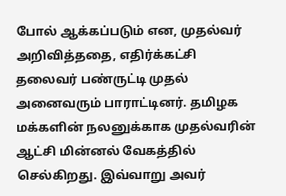போல் ஆக்கப்படும் என, முதல்வர் அறிவித்ததை, எதிர்க்கட்சி தலைவர் பண்ருட்டி முதல் அனைவரும் பாராட்டினர். தமிழக மக்களின் நலனுக்காக முதல்வரின் ஆட்சி மின்னல் வேகத்தில் செல்கிறது. இவ்வாறு அவர்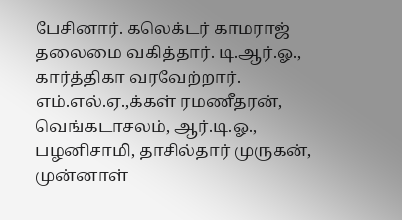பேசினார். கலெக்டர் காமராஜ் தலைமை வகித்தார். டி.ஆர்.ஓ., கார்த்திகா வரவேற்றார். எம்.எல்.ஏ.,க்கள் ரமணீதரன், வெங்கடாசலம், ஆர்.டி.ஓ., பழனிசாமி, தாசில்தார் முருகன், முன்னாள்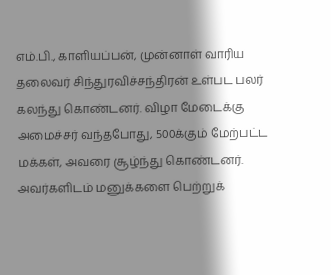எம்.பி., காளியப்பன், முன்னாள் வாரிய தலைவர் சிந்துரவிச்சந்திரன் உள்பட பலர் கலந்து கொண்டனர். விழா மேடைக்கு அமைச்சர் வந்தபோது, 500க்கும் மேற்பட்ட மக்கள், அவரை சூழ்ந்து கொண்டனர். அவர்களிடம் மனுக்களை பெற்றுக்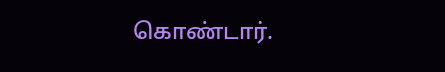கொண்டார்.